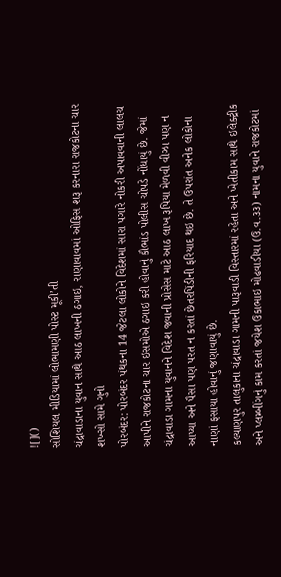![]()
સોશિયલ મીડિયામાં લોભામણી પોસ્ટ મૂકી’તી
ચંદ્રાવાડાના યુવાન સાથે આઠ લાખની ઠગાઇ, રાણાવાવમાં ઓફિસ શરૂ કરનારા રાજકોટના ચાર શખ્સો સામે ગુનો
પોરબંદર: પોરબંદર પંથકના 14 જેટલા લોકોને વિદેશમાં સારા પગારે નોકરી અપાવવાની લાલચ આપીને રાજકોટના ચાર ઇસમોએ ઠગાઇ કરી હોવાનું કૌભાંડ પોલીસ ચોપડે નોંધાયું છે. જેમાં ચંદ્રાવાડા ગામના યુવાનને વિદેશ જવાની પ્રોસેસ માટે આઠ લાખ રૂપિયા મેળવી વીઝા પણ ન આપ્યા અને પૈસા પણ પરત ન કરતાં છેતરપિંડીની ફરિયાદ થઇ છે. તે ઉપરાંત અનેક લોકોના નાણાં ફસાયા હોવાનું જણાવાયું છે.
કલ્યાણપુર તાલુકાના ચંદ્રાવાડા ગામની પારૂવાડી વિસ્તારમાં રહેતા અને ખેતીકામ સાથે ઇલેક્ટ્રીક અને પ્લમ્બીંગનું કામ કરતાં જયેશ ઉકાભાઇ મોઢવાડીયા (ઉ.વ.૩૩) નામના યુવાને રાજકોટમાં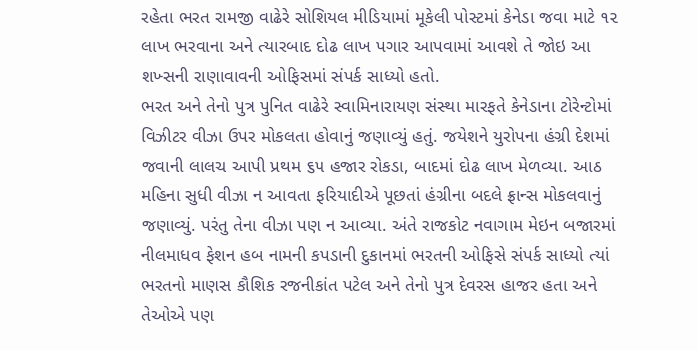રહેતા ભરત રામજી વાઢેરે સોશિયલ મીડિયામાં મૂકેલી પોસ્ટમાં કેનેડા જવા માટે ૧૨ લાખ ભરવાના અને ત્યારબાદ દોઢ લાખ પગાર આપવામાં આવશે તે જોઇ આ શખ્સની રાણાવાવની ઓફિસમાં સંપર્ક સાધ્યો હતો.
ભરત અને તેનો પુત્ર પુનિત વાઢેરે સ્વામિનારાયણ સંસ્થા મારફતે કેનેડાના ટોરેન્ટોમાં વિઝીટર વીઝા ઉપર મોકલતા હોવાનું જણાવ્યું હતું. જયેશને યુરોપના હંગ્રી દેશમાં જવાની લાલચ આપી પ્રથમ ૬૫ હજાર રોકડા, બાદમાં દોઢ લાખ મેળવ્યા. આઠ મહિના સુધી વીઝા ન આવતા ફરિયાદીએ પૂછતાં હંગ્રીના બદલે ફ્રાન્સ મોકલવાનું જણાવ્યું. પરંતુ તેના વીઝા પણ ન આવ્યા. અંતે રાજકોટ નવાગામ મેઇન બજારમાં નીલમાધવ ફેશન હબ નામની કપડાની દુકાનમાં ભરતની ઓફિસે સંપર્ક સાધ્યો ત્યાં ભરતનો માણસ કૌશિક રજનીકાંત પટેલ અને તેનો પુત્ર દેવરસ હાજર હતા અને તેઓએ પણ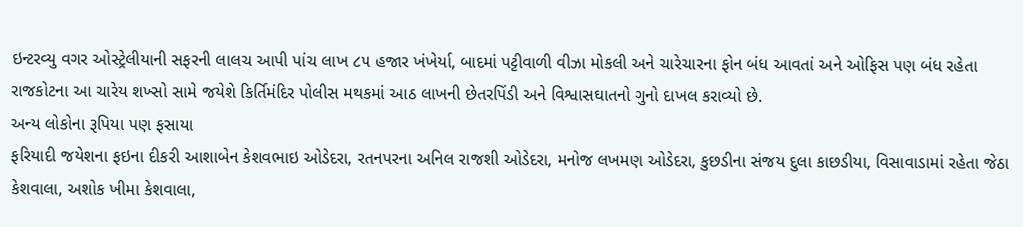ઇન્ટરવ્યુ વગર ઓસ્ટ્રેલીયાની સફરની લાલચ આપી પાંચ લાખ ૮૫ હજાર ખંખેર્યા, બાદમાં પટ્ટીવાળી વીઝા મોકલી અને ચારેચારના ફોન બંધ આવતાં અને ઓફિસ પણ બંધ રહેતા રાજકોટના આ ચારેય શખ્સો સામે જયેશે કિર્તિમંદિર પોલીસ મથકમાં આઠ લાખની છેતરપિંડી અને વિશ્વાસઘાતનો ગુનો દાખલ કરાવ્યો છે.
અન્ય લોકોના રૂપિયા પણ ફસાયા
ફરિયાદી જયેશના ફઇના દીકરી આશાબેન કેશવભાઇ ઓડેદરા, રતનપરના અનિલ રાજશી ઓડેદરા, મનોજ લખમણ ઓડેદરા, કુછડીના સંજય દુલા કાછડીયા, વિસાવાડામાં રહેતા જેઠા કેશવાલા, અશોક ખીમા કેશવાલા,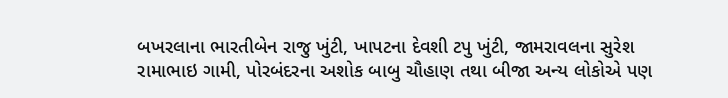બખરલાના ભારતીબેન રાજુ ખુંટી, ખાપટના દેવશી ટપુ ખુંટી, જામરાવલના સુરેશ રામાભાઇ ગામી, પોરબંદરના અશોક બાબુ ચૌહાણ તથા બીજા અન્ય લોકોએ પણ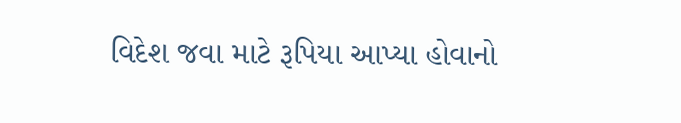વિદેશ જવા માટે રૂપિયા આપ્યા હોવાનો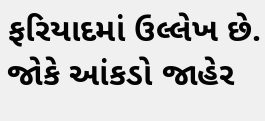ફરિયાદમાં ઉલ્લેખ છે. જોકે આંકડો જાહેર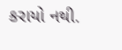કરાયો નથી.